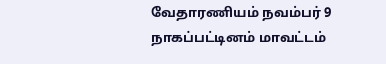வேதாரணியம் நவம்பர் 9
நாகப்பட்டினம் மாவட்டம்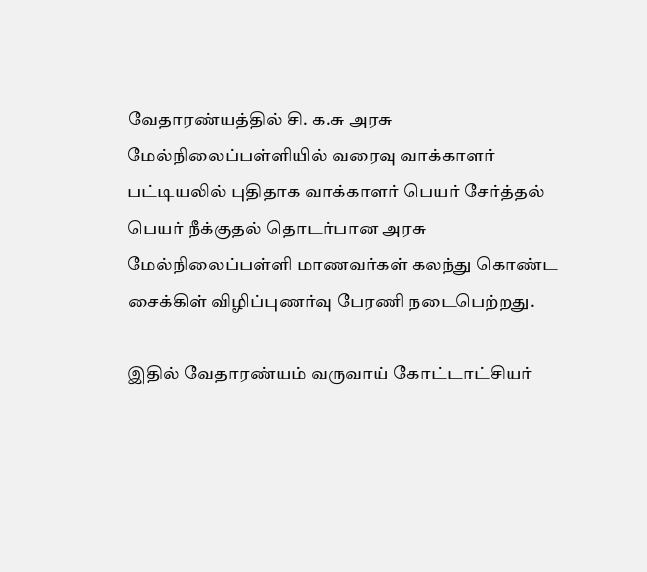வேதாரண்யத்தில் சி. க.சு அரசு மேல்நிலைப்பள்ளியில் வரைவு வாக்காளர் பட்டியலில் புதிதாக வாக்காளர் பெயர் சேர்த்தல் பெயர் நீக்குதல் தொடர்பான அரசு மேல்நிலைப்பள்ளி மாணவர்கள் கலந்து கொண்ட சைக்கிள் விழிப்புணர்வு பேரணி நடைபெற்றது.

இதில் வேதாரண்யம் வருவாய் கோட்டாட்சியர்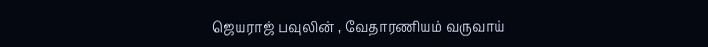ஜெயராஜ் பவுலின் , வேதாரணியம் வருவாய்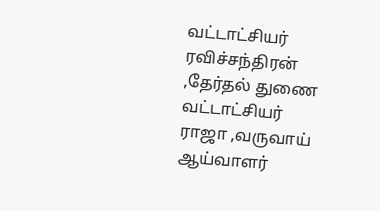வட்டாட்சியர் ரவிச்சந்திரன் ,தேர்தல் துணை வட்டாட்சியர் ராஜா ,வருவாய் ஆய்வாளர்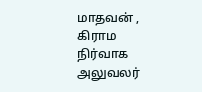மாதவன் , கிராம நிர்வாக அலுவலர்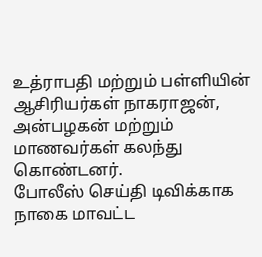உத்ராபதி மற்றும் பள்ளியின் ஆசிரியர்கள் நாகராஜன், அன்பழகன் மற்றும் மாணவர்கள் கலந்து கொண்டனர்.
போலீஸ் செய்தி டிவிக்காக நாகை மாவட்ட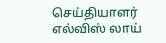செய்தியாளர் எல்விஸ் லாய்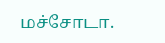மச்சோடா.